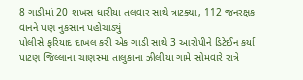8 ગાડીમાં 20 શખસ ધારીયા તલવાર સાથે ત્રાટક્યા, 112 જનરક્ષક વાનને પણ નુકસાન પહોચાડ્યું
પોલીસે ફરિયાદ દાખલ કરી એક ગાડી સાથે 3 આરોપીને ડિટેઈન કર્યા
પાટણ જિલ્લાના ચાણસ્મા તાલુકાના ઝીલીયા ગામે સોમવારે રાત્રે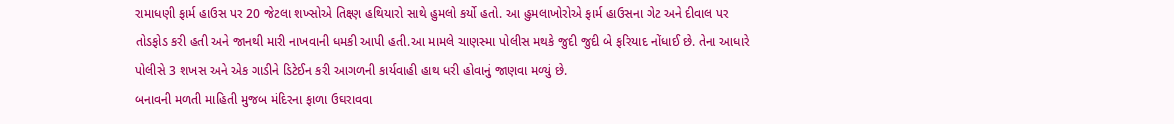રામાધણી ફાર્મ હાઉસ પર 20 જેટલા શખ્સોએ તિક્ષ્ણ હથિયારો સાથે હુમલો કર્યો હતો. આ હુમલાખોરોએ ફાર્મ હાઉસના ગેટ અને દીવાલ પર તોડફોડ કરી હતી અને જાનથી મારી નાખવાની ધમકી આપી હતી.આ મામલે ચાણસ્મા પોલીસ મથકે જુદી જુદી બે ફરિયાદ નોંધાઈ છે. તેના આધારે પોલીસે 3 શખસ અને એક ગાડીને ડિટેઈન કરી આગળની કાર્યવાહી હાથ ધરી હોવાનું જાણવા મળ્યું છે.
બનાવની મળતી માહિતી મુજબ મંદિરના ફાળા ઉઘરાવવા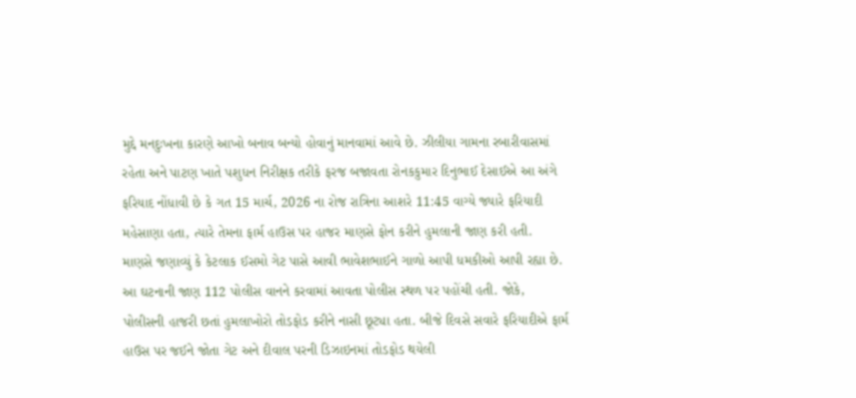મુદ્દે મનદુઃખના કારણે આખો બનાવ બન્યો હોવાનું માનવામાં આવે છે. ઝીલીયા ગામના રબારીવાસમાં રહેતા અને પાટણ ખાતે પશુધન નિરીક્ષક તરીકે ફરજ બજાવતા રોનકકુમાર દિનુભાઈ દેસાઈએ આ અંગે ફરિયાદ નોંધાવી છે કે ગત 15 માર્ચ, 2026 ના રોજ રાત્રિના આશરે 11:45 વાગ્યે જ્યારે ફરિયાદી મહેસાણા હતા, ત્યારે તેમના ફાર્મ હાઉસ પર હાજર માણસે ફોન કરીને હુમલાની જાણ કરી હતી.
માણસે જણાવ્યું કે કેટલાક ઈસમો ગેટ પાસે આવી ભાવેશભાઈને ગાળો આપી ધમકીઓ આપી રહ્યા છે. આ ઘટનાની જાણ 112 પોલીસ વાનને કરવામાં આવતા પોલીસ સ્થળ પર પહોંચી હતી. જોકે, પોલીસની હાજરી છતાં હુમલાખોરો તોડફોડ કરીને નાસી છૂટ્યા હતા. બીજે દિવસે સવારે ફરિયાદીએ ફાર્મ હાઉસ પર જઈને જોતા ગેટ અને દીવાલ પરની ડિઝાઇનમાં તોડફોડ થયેલી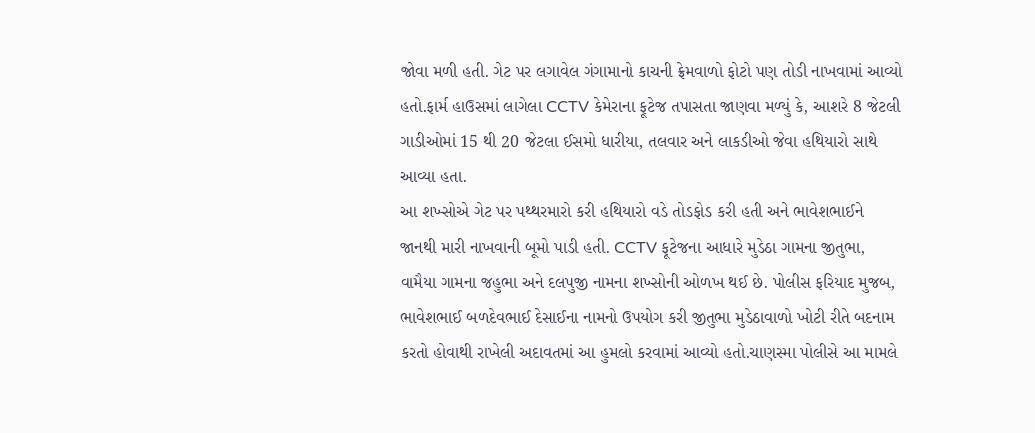જોવા મળી હતી. ગેટ પર લગાવેલ ગંગામાનો કાચની ફ્રેમવાળો ફોટો પણ તોડી નાખવામાં આવ્યો હતો.ફાર્મ હાઉસમાં લાગેલા CCTV કેમેરાના ફૂટેજ તપાસતા જાણવા મળ્યું કે, આશરે 8 જેટલી ગાડીઓમાં 15 થી 20 જેટલા ઈસમો ધારીયા, તલવાર અને લાકડીઓ જેવા હથિયારો સાથે આવ્યા હતા.
આ શખ્સોએ ગેટ પર પથ્થરમારો કરી હથિયારો વડે તોડફોડ કરી હતી અને ભાવેશભાઈને જાનથી મારી નાખવાની બૂમો પાડી હતી. CCTV ફૂટેજના આધારે મુડેઠા ગામના જીતુભા, વામૈયા ગામના જહુભા અને દલપુજી નામના શખ્સોની ઓળખ થઈ છે. પોલીસ ફરિયાદ મુજબ, ભાવેશભાઈ બળદેવભાઈ દેસાઈના નામનો ઉપયોગ કરી જીતુભા મુડેઠાવાળો ખોટી રીતે બદનામ કરતો હોવાથી રાખેલી અદાવતમાં આ હુમલો કરવામાં આવ્યો હતો.ચાણસ્મા પોલીસે આ મામલે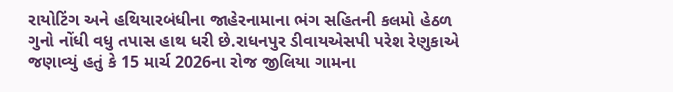રાયોટિંગ અને હથિયારબંધીના જાહેરનામાના ભંગ સહિતની કલમો હેઠળ ગુનો નોંધી વધુ તપાસ હાથ ધરી છે.રાધનપુર ડીવાયએસપી પરેશ રેણુકાએ જણાવ્યું હતું કે 15 માર્ચ 2026ના રોજ જીલિયા ગામના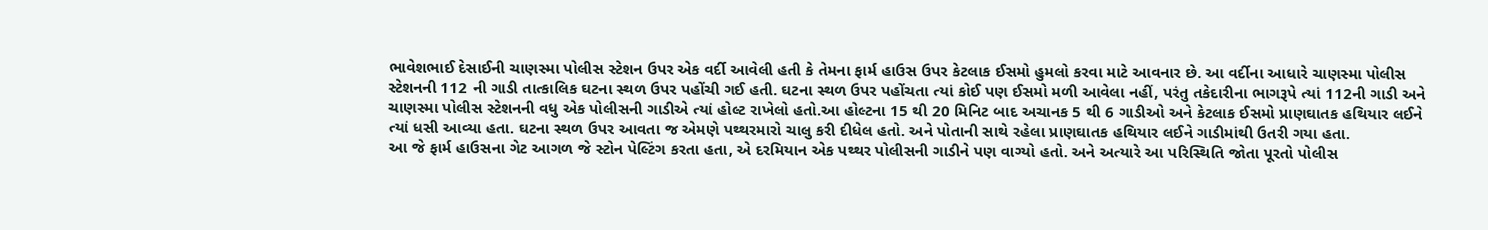ભાવેશભાઈ દેસાઈની ચાણસ્મા પોલીસ સ્ટેશન ઉપર એક વર્દી આવેલી હતી કે તેમના ફાર્મ હાઉસ ઉપર કેટલાક ઈસમો હુમલો કરવા માટે આવનાર છે. આ વર્દીના આધારે ચાણસ્મા પોલીસ સ્ટેશનની 112 ની ગાડી તાત્કાલિક ઘટના સ્થળ ઉપર પહોંચી ગઈ હતી. ઘટના સ્થળ ઉપર પહોંચતા ત્યાં કોઈ પણ ઈસમો મળી આવેલા નહીં, પરંતુ તકેદારીના ભાગરૂપે ત્યાં 112ની ગાડી અને ચાણસ્મા પોલીસ સ્ટેશનની વધુ એક પોલીસની ગાડીએ ત્યાં હોલ્ટ રાખેલો હતો.આ હોલ્ટના 15 થી 20 મિનિટ બાદ અચાનક 5 થી 6 ગાડીઓ અને કેટલાક ઈસમો પ્રાણઘાતક હથિયાર લઈને ત્યાં ધસી આવ્યા હતા. ઘટના સ્થળ ઉપર આવતા જ એમણે પથ્થરમારો ચાલુ કરી દીધેલ હતો. અને પોતાની સાથે રહેલા પ્રાણઘાતક હથિયાર લઈને ગાડીમાંથી ઉતરી ગયા હતા.
આ જે ફાર્મ હાઉસના ગેટ આગળ જે સ્ટોન પેલ્ટિંગ કરતા હતા, એ દરમિયાન એક પથ્થર પોલીસની ગાડીને પણ વાગ્યો હતો. અને અત્યારે આ પરિસ્થિતિ જોતા પૂરતો પોલીસ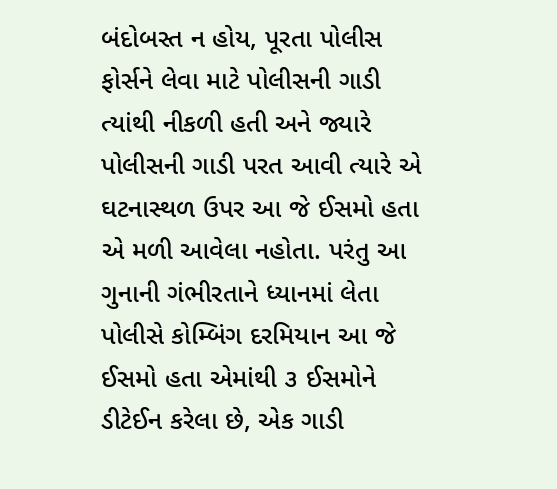બંદોબસ્ત ન હોય, પૂરતા પોલીસ ફોર્સને લેવા માટે પોલીસની ગાડી ત્યાંથી નીકળી હતી અને જ્યારે પોલીસની ગાડી પરત આવી ત્યારે એ ઘટનાસ્થળ ઉપર આ જે ઈસમો હતા એ મળી આવેલા નહોતા. પરંતુ આ ગુનાની ગંભીરતાને ધ્યાનમાં લેતા પોલીસે કોમ્બિંગ દરમિયાન આ જે ઈસમો હતા એમાંથી ૩ ઈસમોને ડીટેઈન કરેલા છે, એક ગાડી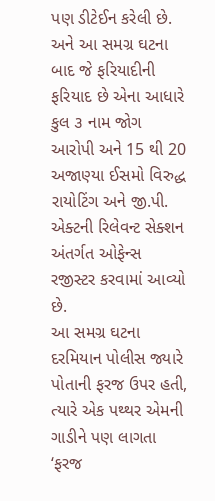પણ ડીટેઈન કરેલી છે. અને આ સમગ્ર ઘટના બાદ જે ફરિયાદીની ફરિયાદ છે એના આધારે કુલ ૩ નામ જોગ આરોપી અને 15 થી 20 અજાણ્યા ઈસમો વિરુદ્ધ રાયોટિંગ અને જી.પી. એક્ટની રિલેવન્ટ સેક્શન અંતર્ગત ઓફેન્સ રજીસ્ટર કરવામાં આવ્યો છે.
આ સમગ્ર ઘટના દરમિયાન પોલીસ જ્યારે પોતાની ફરજ ઉપર હતી, ત્યારે એક પથ્થર એમની ગાડીને પણ લાગતા ‘ફરજ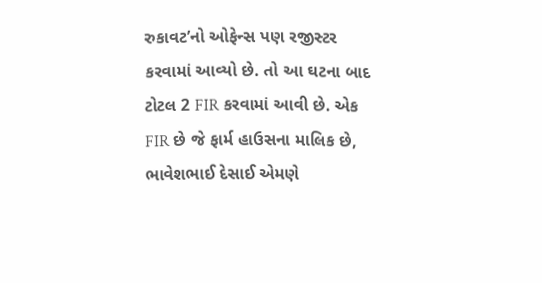રુકાવટ’નો ઓફેન્સ પણ રજીસ્ટર કરવામાં આવ્યો છે. તો આ ઘટના બાદ ટોટલ 2 FIR કરવામાં આવી છે. એક FIR છે જે ફાર્મ હાઉસના માલિક છે, ભાવેશભાઈ દેસાઈ એમણે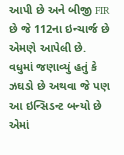આપી છે અને બીજી FIR છે જે 112ના ઇન્ચાર્જ છે એમણે આપેલી છે.
વધુમાં જણાવ્યું હતું કે ઝઘડો છે અથવા જે પણ આ ઇન્સિડન્ટ બન્યો છે એમાં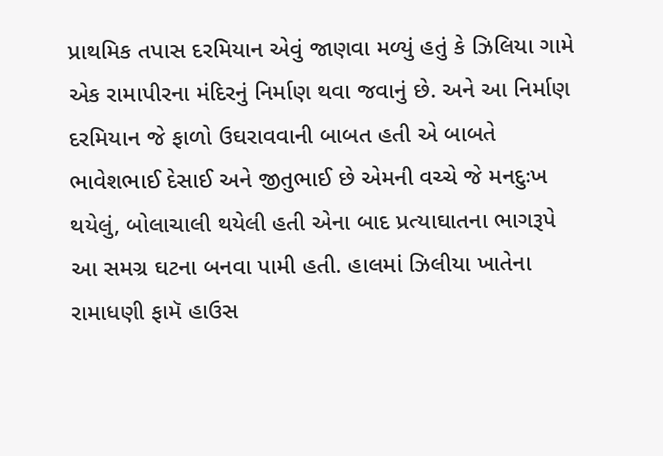પ્રાથમિક તપાસ દરમિયાન એવું જાણવા મળ્યું હતું કે ઝિલિયા ગામે એક રામાપીરના મંદિરનું નિર્માણ થવા જવાનું છે. અને આ નિર્માણ દરમિયાન જે ફાળો ઉઘરાવવાની બાબત હતી એ બાબતે ભાવેશભાઈ દેસાઈ અને જીતુભાઈ છે એમની વચ્ચે જે મનદુઃખ થયેલું, બોલાચાલી થયેલી હતી એના બાદ પ્રત્યાઘાતના ભાગરૂપે આ સમગ્ર ઘટના બનવા પામી હતી. હાલમાં ઝિલીયા ખાતેના રામાધણી ફામૅ હાઉસ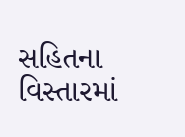સહિતના વિસ્તારમાં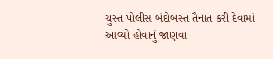ચુસ્ત પોલીસ બંદોબસ્ત તૈનાત કરી દેવામાં આવ્યો હોવાનું જાણવા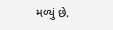મળ્યું છે.